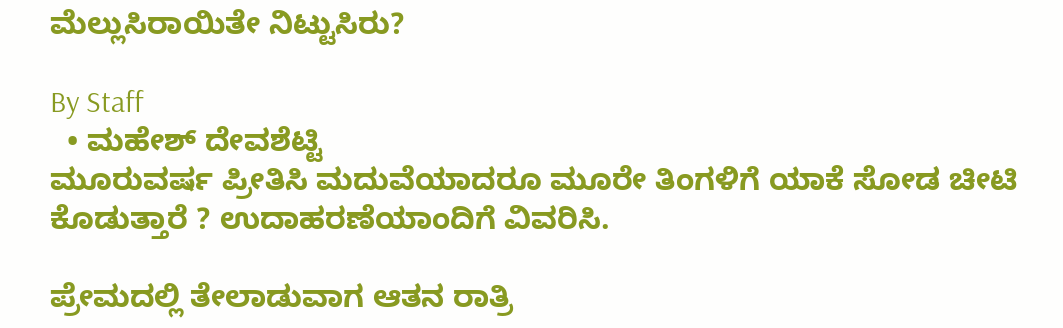ಮೆಲ್ಲುಸಿರಾಯಿತೇ ನಿಟ್ಟುಸಿರು?

By Staff
  • ಮಹೇಶ್‌ ದೇವಶೆಟ್ಟಿ
ಮೂರುವರ್ಷ ಪ್ರೀತಿಸಿ ಮದುವೆಯಾದರೂ ಮೂರೇ ತಿಂಗಳಿಗೆ ಯಾಕೆ ಸೋಡ ಚೀಟಿ ಕೊಡುತ್ತಾರೆ ? ಉದಾಹರಣೆಯಾಂದಿಗೆ ವಿವರಿಸಿ.

ಪ್ರೇಮದಲ್ಲಿ ತೇಲಾಡುವಾಗ ಆತನ ರಾತ್ರಿ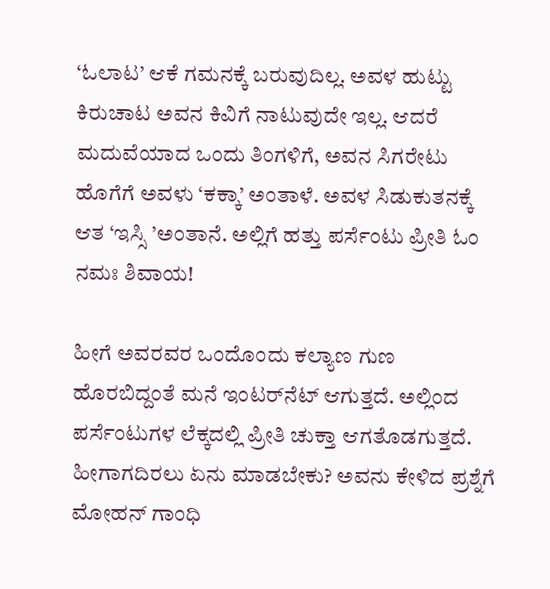‘ಓಲಾಟ’ ಆಕೆ ಗಮನಕ್ಕೆ ಬರುವುದಿಲ್ಲ. ಅವಳ ಹುಟ್ಟು ಕಿರುಚಾಟ ಅವನ ಕಿವಿಗೆ ನಾಟುವುದೇ ಇಲ್ಲ. ಆದರೆ ಮದುವೆಯಾದ ಒಂದು ತಿಂಗಳಿಗೆ, ಅವನ ಸಿಗರೇಟು ಹೊಗೆಗೆ ಅವಳು ‘ಕಕ್ಕಾ’ ಅಂತಾಳೆ. ಅವಳ ಸಿಡುಕುತನಕ್ಕೆ ಆತ ‘ಇಸ್ಸಿ ’ಅಂತಾನೆ. ಅಲ್ಲಿಗೆ ಹತ್ತು ಪರ್ಸೆಂಟು ಪ್ರೀತಿ ಓಂ ನಮಃ ಶಿವಾಯ!

ಹೀಗೆ ಅವರವರ ಒಂದೊಂದು ಕಲ್ಯಾಣ ಗುಣ ಹೊರಬಿದ್ದಂತೆ ಮನೆ ಇಂಟರ್‌ನೆಟ್‌ ಆಗುತ್ತದೆ. ಅಲ್ಲಿಂದ ಪರ್ಸೆಂಟುಗಳ ಲೆಕ್ಕದಲ್ಲಿ ಪ್ರೀತಿ ಚುಕ್ತಾ ಆಗತೊಡಗುತ್ತದೆ. ಹೀಗಾಗದಿರಲು ಏನು ಮಾಡಬೇಕು? ಅವನು ಕೇಳಿದ ಪ್ರಶ್ನೆಗೆ ಮೋಹನ್‌ ಗಾಂಧಿ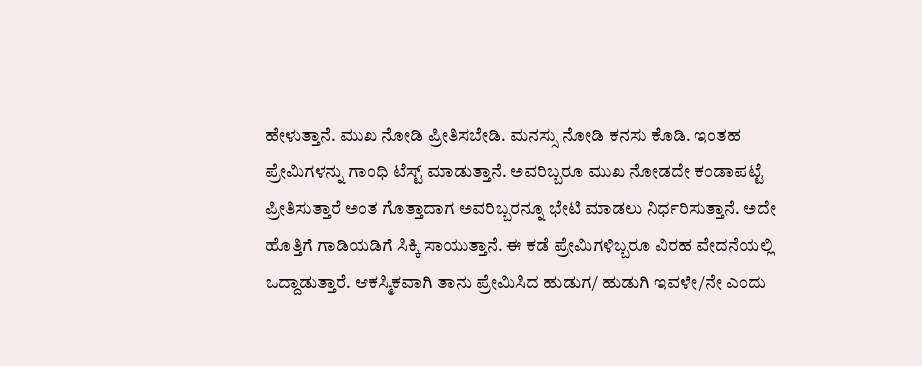ಹೇಳುತ್ತಾನೆ. ಮುಖ ನೋಡಿ ಪ್ರೀತಿಸಬೇಡಿ. ಮನಸ್ಸು ನೋಡಿ ಕನಸು ಕೊಡಿ. ಇಂತಹ ಪ್ರೇಮಿಗಳನ್ನು ಗಾಂಧಿ ಟೆಸ್ಟ್‌ ಮಾಡುತ್ತಾನೆ. ಅವರಿಬ್ಬರೂ ಮುಖ ನೋಡದೇ ಕಂಡಾಪಟ್ಟೆ ಪ್ರೀತಿಸುತ್ತಾರೆ ಅಂತ ಗೊತ್ತಾದಾಗ ಅವರಿಬ್ಬರನ್ನೂ ಭೇಟಿ ಮಾಡಲು ನಿರ್ಧರಿಸುತ್ತಾನೆ. ಅದೇ ಹೊತ್ತಿಗೆ ಗಾಡಿಯಡಿಗೆ ಸಿಕ್ಕಿ ಸಾಯುತ್ತಾನೆ. ಈ ಕಡೆ ಪ್ರೇಮಿಗಳಿಬ್ಬರೂ ವಿರಹ ವೇದನೆಯಲ್ಲಿ ಒದ್ದಾಡುತ್ತಾರೆ. ಆಕಸ್ಮಿಕವಾಗಿ ತಾನು ಪ್ರೇಮಿಸಿದ ಹುಡುಗ/ ಹುಡುಗಿ ಇವಳೇ/ನೇ ಎಂದು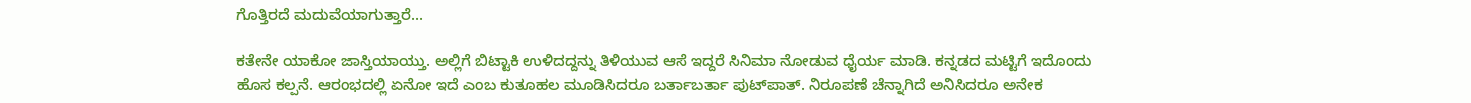ಗೊತ್ತಿರದೆ ಮದುವೆಯಾಗುತ್ತಾರೆ...

ಕತೇನೇ ಯಾಕೋ ಜಾಸ್ತಿಯಾಯ್ತು. ಅಲ್ಲಿಗೆ ಬಿಟ್ಟಾಕಿ ಉಳಿದದ್ದನ್ನು ತಿಳಿಯುವ ಆಸೆ ಇದ್ದರೆ ಸಿನಿಮಾ ನೋಡುವ ಧೈರ್ಯ ಮಾಡಿ. ಕನ್ನಡದ ಮಟ್ಟಿಗೆ ಇದೊಂದು ಹೊಸ ಕಲ್ಪನೆ. ಆರಂಭದಲ್ಲಿ ಏನೋ ಇದೆ ಎಂಬ ಕುತೂಹಲ ಮೂಡಿಸಿದರೂ ಬರ್ತಾಬರ್ತಾ ಪುಟ್‌ಪಾತ್‌. ನಿರೂಪಣೆ ಚೆನ್ನಾಗಿದೆ ಅನಿಸಿದರೂ ಅನೇಕ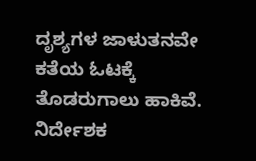ದೃಶ್ಯಗಳ ಜಾಳುತನವೇ ಕತೆಯ ಓಟಕ್ಕೆ ತೊಡರುಗಾಲು ಹಾಕಿವೆ. ನಿರ್ದೇಶಕ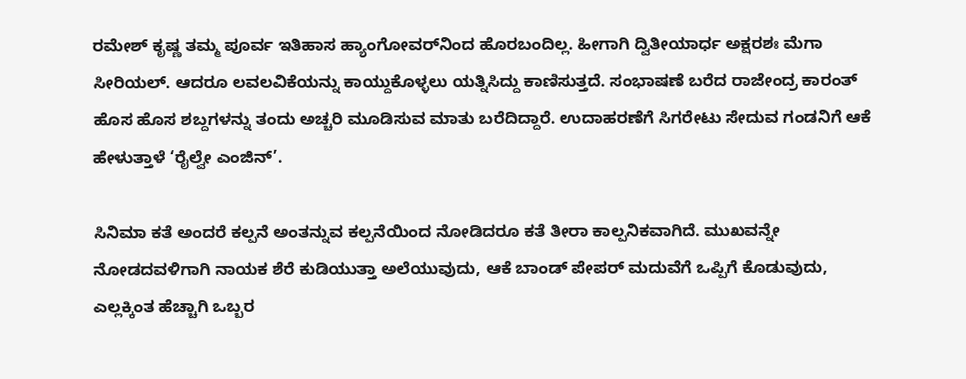ರಮೇಶ್‌ ಕೃಷ್ಣ ತಮ್ಮ ಪೂರ್ವ ಇತಿಹಾಸ ಹ್ಯಾಂಗೋವರ್‌ನಿಂದ ಹೊರಬಂದಿಲ್ಲ. ಹೀಗಾಗಿ ದ್ವಿತೀಯಾರ್ಧ ಅಕ್ಷರಶಃ ಮೆಗಾ ಸೀರಿಯಲ್‌. ಆದರೂ ಲವಲವಿಕೆಯನ್ನು ಕಾಯ್ದುಕೊಳ್ಳಲು ಯತ್ನಿಸಿದ್ದು ಕಾಣಿಸುತ್ತದೆ. ಸಂಭಾಷಣೆ ಬರೆದ ರಾಜೇಂದ್ರ ಕಾರಂತ್‌ ಹೊಸ ಹೊಸ ಶಬ್ದಗಳನ್ನು ತಂದು ಅಚ್ಚರಿ ಮೂಡಿಸುವ ಮಾತು ಬರೆದಿದ್ದಾರೆ. ಉದಾಹರಣೆಗೆ ಸಿಗರೇಟು ಸೇದುವ ಗಂಡನಿಗೆ ಆಕೆ ಹೇಳುತ್ತಾಳೆ ‘ರೈಲ್ವೇ ಎಂಜಿನ್‌’.

ಸಿನಿಮಾ ಕತೆ ಅಂದರೆ ಕಲ್ಪನೆ ಅಂತನ್ನುವ ಕಲ್ಪನೆಯಿಂದ ನೋಡಿದರೂ ಕತೆ ತೀರಾ ಕಾಲ್ಪನಿಕವಾಗಿದೆ. ಮುಖವನ್ನೇ ನೋಡದವಳಿಗಾಗಿ ನಾಯಕ ಶೆರೆ ಕುಡಿಯುತ್ತಾ ಅಲೆಯುವುದು, ಆಕೆ ಬಾಂಡ್‌ ಪೇಪರ್‌ ಮದುವೆಗೆ ಒಪ್ಪಿಗೆ ಕೊಡುವುದು, ಎಲ್ಲಕ್ಕಿಂತ ಹೆಚ್ಚಾಗಿ ಒಬ್ಬರ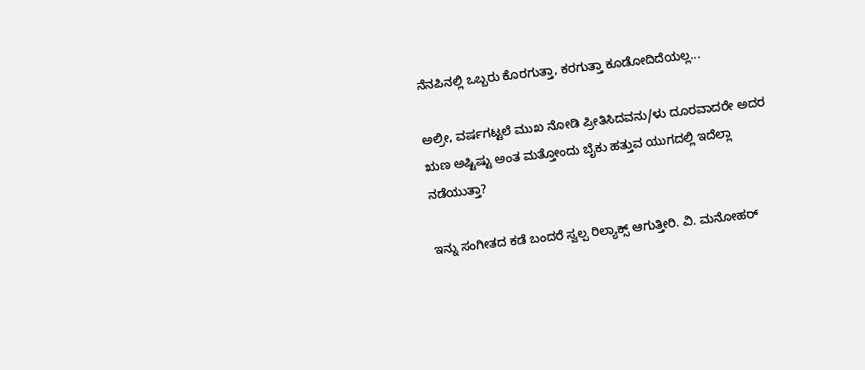ನೆನಪಿನಲ್ಲಿ ಒಬ್ಬರು ಕೊರಗುತ್ತಾ, ಕರಗುತ್ತಾ ಕೂಡೋದಿದೆಯಲ್ಲ...

ಅಲ್ರೀ, ವರ್ಷಗಟ್ಟಲೆ ಮುಖ ನೋಡಿ ಪ್ರೀತಿಸಿದವನು/ಳು ದೂರವಾದರೇ ಅದರ ಋಣ ಅಷ್ಟಿಷ್ಟು ಅಂತ ಮತ್ತೋಂದು ಬೈಕು ಹತ್ತುವ ಯುಗದಲ್ಲಿ ಇದೆಲ್ಲಾ ನಡೆಯುತ್ತಾ?

ಇನ್ನು ಸಂಗೀತದ ಕಡೆ ಬಂದರೆ ಸ್ವಲ್ಪ ರಿಲ್ಯಾಕ್ಸ್‌ ಆಗುತ್ತೀರಿ. ವಿ. ಮನೋಹರ್‌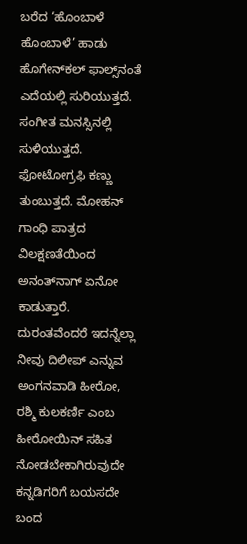ಬರೆದ ‘ಹೊಂಬಾಳೆ ಹೊಂಬಾಳೆ’ ಹಾಡು ಹೊಗೇನ್‌ಕಲ್‌ ಫಾಲ್ಸ್‌ನಂತೆ ಎದೆಯಲ್ಲಿ ಸುರಿಯುತ್ತದೆ. ಸಂಗೀತ ಮನಸ್ಸಿನಲ್ಲಿ ಸುಳಿಯುತ್ತದೆ. ಫೋಟೋಗ್ರಫಿ ಕಣ್ಣು ತುಂಬುತ್ತದೆ. ಮೋಹನ್‌ ಗಾಂಧಿ ಪಾತ್ರದ ವಿಲಕ್ಷಣತೆಯಿಂದ ಅನಂತ್‌ನಾಗ್‌ ಏನೋ ಕಾಡುತ್ತಾರೆ. ದುರಂತವೆಂದರೆ ಇದನ್ನೆಲ್ಲಾ ನೀವು ದಿಲೀಪ್‌ ಎನ್ನುವ ಅಂಗನವಾಡಿ ಹೀರೋ, ರಶ್ಮಿ ಕುಲಕರ್ಣಿ ಎಂಬ ಹೀರೋಯಿನ್‌ ಸಹಿತ ನೋಡಬೇಕಾಗಿರುವುದೇ ಕನ್ನಡಿಗರಿಗೆ ಬಯಸದೇ ಬಂದ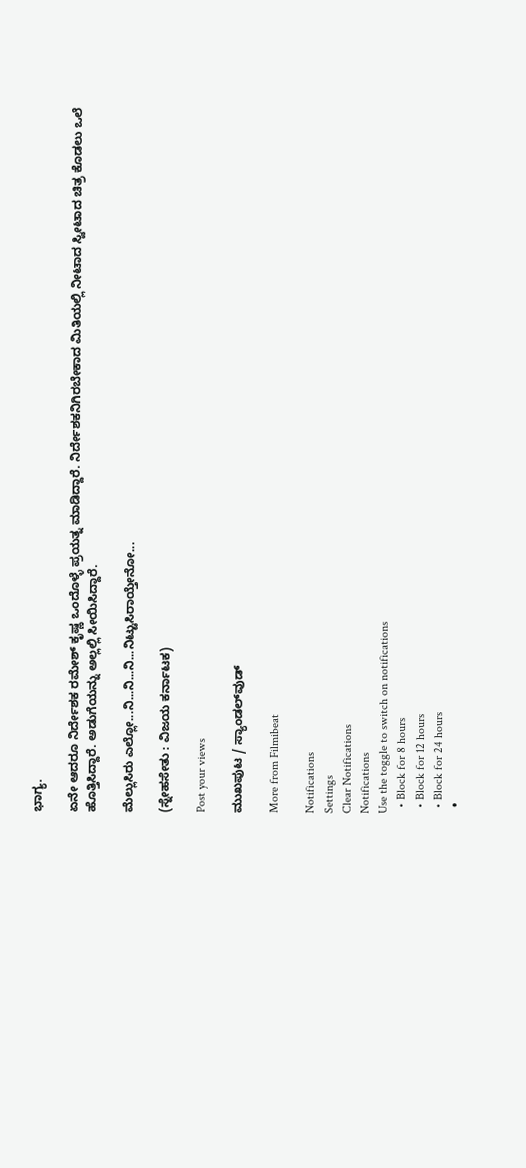ಭಾಗ್ಯ.

ಏನೇ ಆದರೂ ನಿರ್ದೇಶಕ ರಮೇಶ್‌ ಕೃಷ್ಣ ಒಂದೊಳ್ಳೆ ಪ್ರಯತ್ನ ಮಾಡಿದ್ದಾರೆ. ನಿರ್ದೇಶಕನಿಗಿರಬೇಕಾದ ಮಿತಿಯಲ್ಲಿ ನೀಟಾದ ಸ್ವೀಟಾದ ಚಿತ್ರ ಕೊಡಲು ಒಲೆ ಹೊತ್ತಿಸಿದ್ದಾರೆ. ಅಡುಗೆಯನ್ನು ಅಲ್ಲಲ್ಲಿ ಸೀಯಿಸಿದ್ದಾರೆ.

ಮೆಲ್ಲುಸಿರು ಎಲ್ಲೋ...ನಿ...ನಿ...ನಿ...ನಿಟ್ಟುಸಿರಾಯ್ತೇನೋ...

(ಸ್ನೇಹಸೇತು : ವಿಜಯ ಕರ್ನಾಟಕ)

Post your views

ಮುಖಪುಟ / ಸ್ಯಾಂಡಲ್‌ವುಡ್‌

More from Filmibeat

Notifications
Settings
Clear Notifications
Notifications
Use the toggle to switch on notifications
  • Block for 8 hours
  • Block for 12 hours
  • Block for 24 hours
  •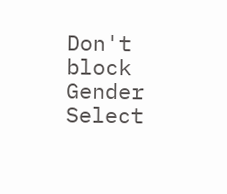Don't block
Gender
Select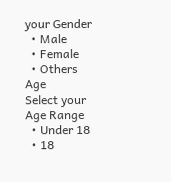your Gender
  • Male
  • Female
  • Others
Age
Select your Age Range
  • Under 18
  • 18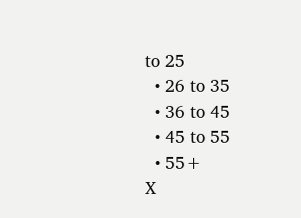to 25
  • 26 to 35
  • 36 to 45
  • 45 to 55
  • 55+
X